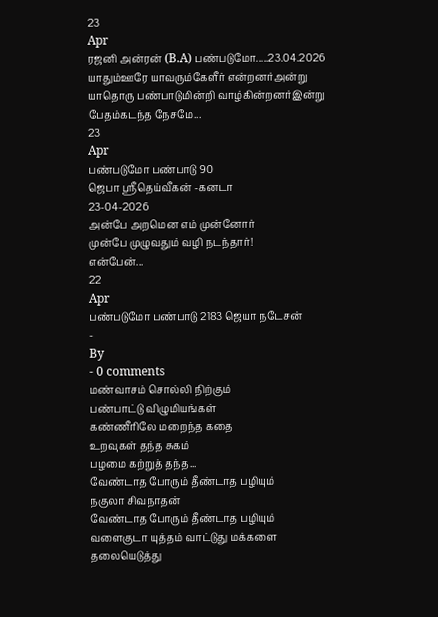23
Apr
ரஜனி அன்ரன் (B.A) பண்படுமோ.....23.04.2026
யாதும்ஊரே யாவரும்கேளீர் என்றனர்அன்று
யாதொரு பண்பாடுமின்றி வாழ்கின்றனர்இன்று
பேதம்கடந்த நேசமே...
23
Apr
பண்படுமோ பண்பாடு 90
ஜெபா ஸ்ரீதெய்வீகன் -கனடா
23-04-2026
அன்பே அறமென எம் முன்னோர்
முன்பே முழுவதும் வழி நடந்தார்!
என்பேன்...
22
Apr
பண்படுமோ பண்பாடு 2183 ஜெயா நடேசன்
-
By
- 0 comments
மண்வாசம் சொல்லி நிற்கும்
பண்பாட்டு விழுமியங்கள்
கண்ணீரிலே மறைந்த கதை
உறவுகள் தந்த சுகம்
பழமை கற்றுத் தந்த...
வேண்டாத போரும் தீண்டாத பழியும்
நகுலா சிவநாதன்
வேண்டாத போரும் தீண்டாத பழியும்
வளைகுடா யுத்தம் வாட்டுது மக்களை
தலையெடுத்து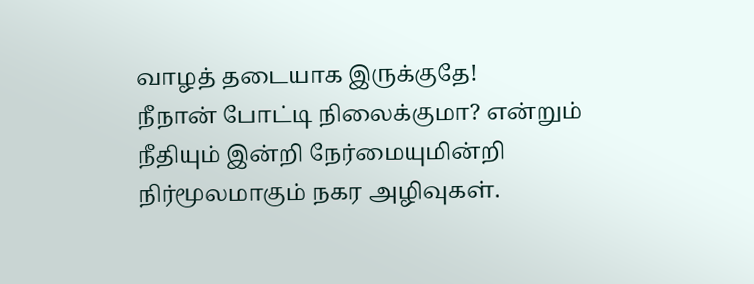வாழத் தடையாக இருக்குதே!
நீநான் போட்டி நிலைக்குமா? என்றும்
நீதியும் இன்றி நேர்மையுமின்றி
நிர்மூலமாகும் நகர அழிவுகள்.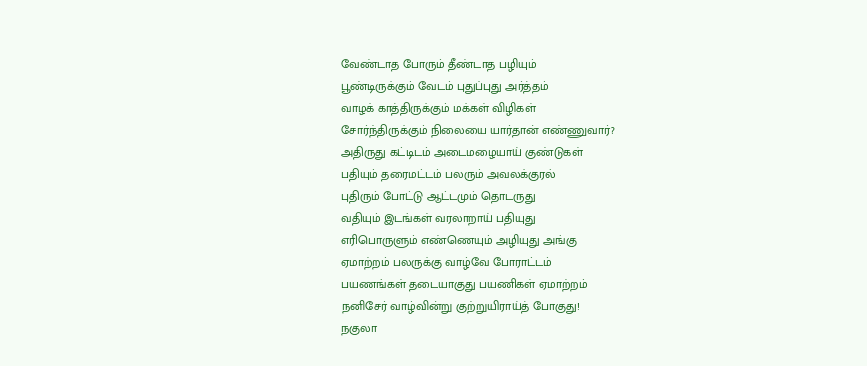வேண்டாத போரும் தீண்டாத பழியும்
பூண்டிருக்கும் வேடம் புதுப்புது அர்த்தம்
வாழக் காத்திருக்கும் மக்கள் விழிகள்
சோர்ந்திருக்கும் நிலையை யார்தான் எண்ணுவார்?
அதிருது கட்டிடம் அடைமழையாய் குண்டுகள்
பதியும் தரைமட்டம் பலரும் அவலக்குரல்
புதிரும் போட்டு ஆட்டமும் தொடருது
வதியும் இடங்கள் வரலாறாய் பதியுது
எரிபொருளும் எண்ணெயும் அழியுது அங்கு
ஏமாற்றம் பலருக்கு வாழ்வே போராட்டம்
பயணங்கள் தடையாகுது பயணிகள் ஏமாற்றம்
நனிசேர் வாழ்வின்று குற்றுயிராய்த் போகுது!
நகுலா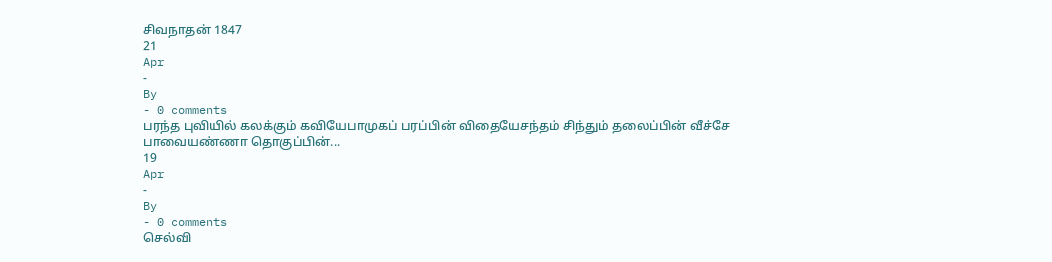சிவநாதன் 1847
21
Apr
-
By
- 0 comments
பரந்த புவியில் கலக்கும் கவியேபாமுகப் பரப்பின் விதையேசந்தம் சிந்தும் தலைப்பின் வீச்சே
பாவையண்ணா தொகுப்பின்...
19
Apr
-
By
- 0 comments
செல்வி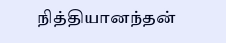நித்தியானந்தன்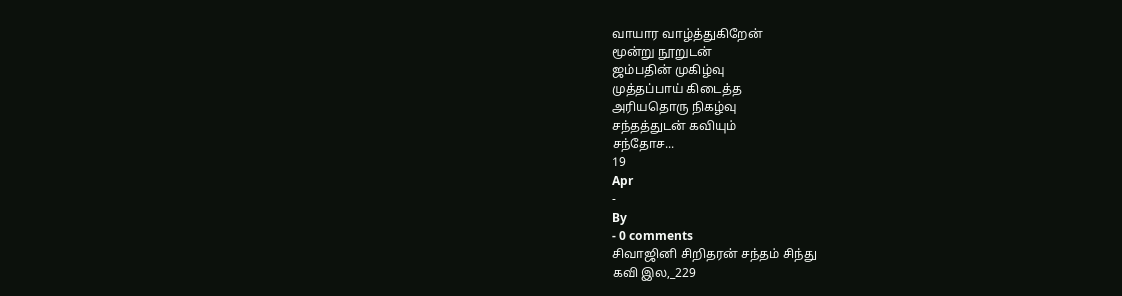வாயார வாழ்த்துகிறேன்
மூன்று நூறுடன்
ஜம்பதின் முகிழ்வு
முத்தப்பாய் கிடைத்த
அரியதொரு நிகழ்வு
சந்தத்துடன் கவியும்
சந்தோச...
19
Apr
-
By
- 0 comments
சிவாஜினி சிறிதரன் சந்தம் சிந்து
கவி இல,_229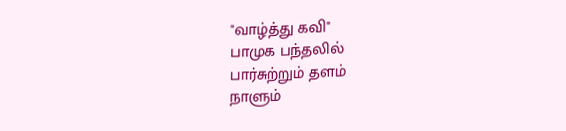"வாழ்த்து கவி"
பாமுக பந்தலில்
பார்சுற்றும் தளம்
நாளும்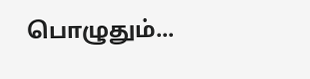பொழுதும்...